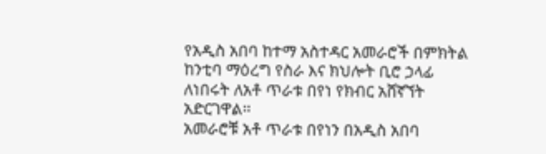የአዲስ አበባ ከተማ አስተዳር አመራሮች በምክትል ከንቲባ ማዕረግ የስራ እና ክህሎት ቢሮ ኃላፊ ለነበሩት ለአቶ ጥራቱ በየነ የክብር አሸኛኘት አድርገዋል፡፡
አመራሮቹ አቶ ጥራቱ በየነን በአዲስ አበባ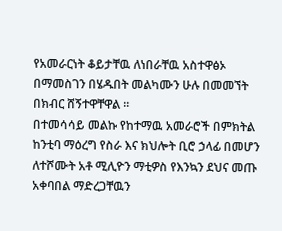የአመራርነት ቆይታቸዉ ለነበራቸዉ አስተዋፅኦ በማመስገን በሄዱበት መልካሙን ሁሉ በመመኘት በክብር ሸኝተዋቸዋል ።
በተመሳሳይ መልኩ የከተማዉ አመራሮች በምክትል ከንቲባ ማዕረግ የስራ እና ክህሎት ቢሮ ኃላፊ በመሆን ለተሾሙት አቶ ሚሊዮን ማቲዎስ የእንኳን ደህና መጡ አቀባበል ማድረጋቸዉን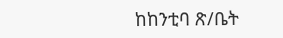ከከንቲባ ጽ/ቤት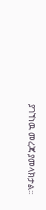ያገኘነዉ መረጃ ያመላክታል፡፡